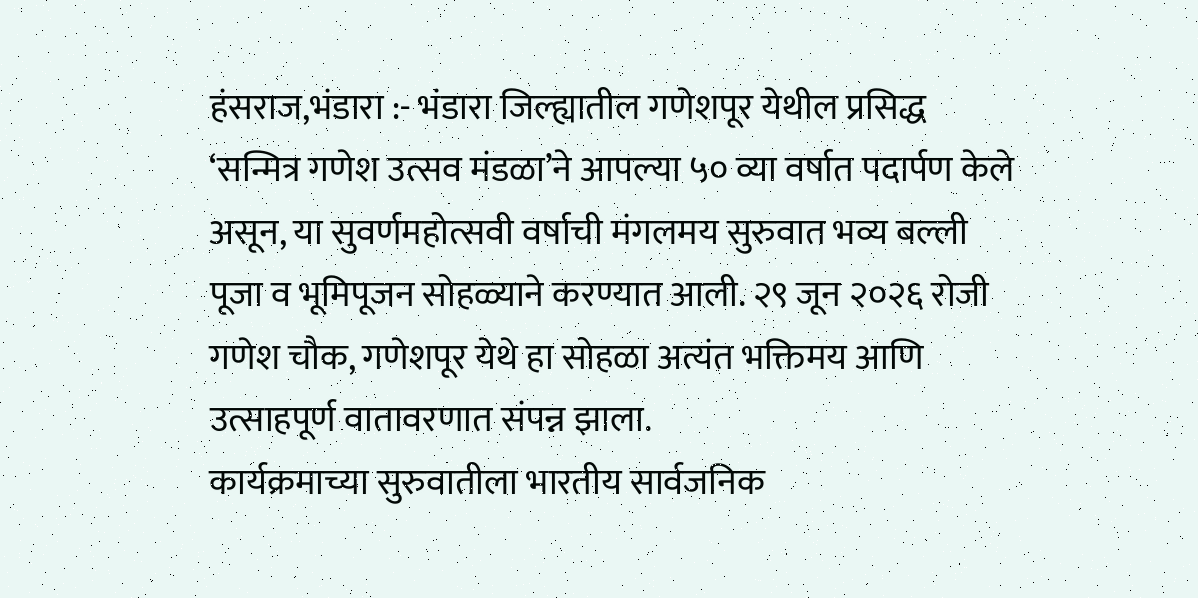हंसराज,भंडारा :- भंडारा जिल्ह्यातील गणेशपूर येथील प्रसिद्ध ‘सन्मित्र गणेश उत्सव मंडळा’ने आपल्या ५० व्या वर्षात पदार्पण केले असून, या सुवर्णमहोत्सवी वर्षाची मंगलमय सुरुवात भव्य बल्ली पूजा व भूमिपूजन सोहळ्याने करण्यात आली. २९ जून २०२६ रोजी गणेश चौक, गणेशपूर येथे हा सोहळा अत्यंत भक्तिमय आणि उत्साहपूर्ण वातावरणात संपन्न झाला.
कार्यक्रमाच्या सुरुवातीला भारतीय सार्वजनिक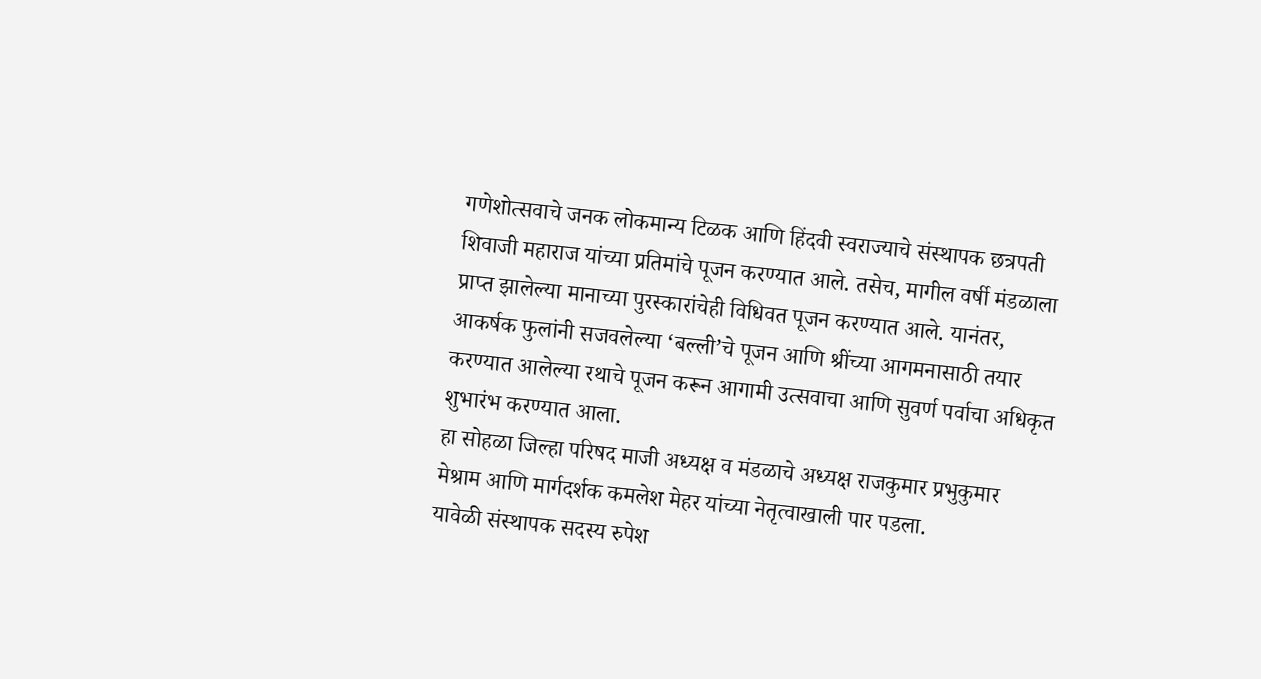गणेशोत्सवाचे जनक लोकमान्य टिळक आणि हिंदवी स्वराज्याचे संस्थापक छत्रपती शिवाजी महाराज यांच्या प्रतिमांचे पूजन करण्यात आले. तसेच, मागील वर्षी मंडळाला प्राप्त झालेल्या मानाच्या पुरस्कारांचेही विधिवत पूजन करण्यात आले. यानंतर, आकर्षक फुलांनी सजवलेल्या ‘बल्ली’चे पूजन आणि श्रींच्या आगमनासाठी तयार करण्यात आलेल्या रथाचे पूजन करून आगामी उत्सवाचा आणि सुवर्ण पर्वाचा अधिकृत शुभारंभ करण्यात आला.
हा सोहळा जिल्हा परिषद माजी अध्यक्ष व मंडळाचे अध्यक्ष राजकुमार प्रभुकुमार मेश्राम आणि मार्गदर्शक कमलेश मेहर यांच्या नेतृत्वाखाली पार पडला.
यावेळी संस्थापक सदस्य रुपेश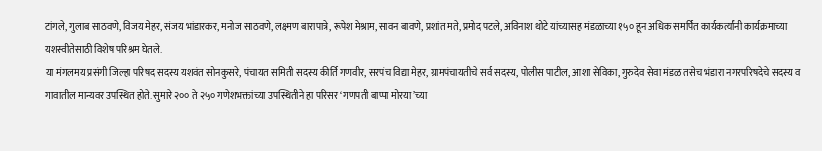टांगले, गुलाब साठवणे, विजय मेहर, संजय भांडारकर, मनोज साठवणे, लक्ष्मण बारापात्रे, रूपेश मेश्राम, सावन बावणे, प्रशांत मते, प्रमोद पटले, अविनाश थोटे यांच्यासह मंडळाच्या १५० हून अधिक समर्पित कार्यकर्त्यांनी कार्यक्रमाच्या यशस्वीतेसाठी विशेष परिश्रम घेतले.
या मंगलमय प्रसंगी जिल्हा परिषद सदस्य यशवंत सोनकुसरे, पंचायत समिती सदस्य कीर्ति गणवीर, सरपंच विद्या मेहर, ग्रामपंचायतीचे सर्व सदस्य, पोलीस पाटील, आशा सेविका, गुरुदेव सेवा मंडळ तसेच भंडारा नगरपरिषदेचे सदस्य व गावातील मान्यवर उपस्थित होते. सुमारे २०० ते २५० गणेशभक्तांच्या उपस्थितीने हा परिसर ‘गणपती बाप्पा मोरया’च्या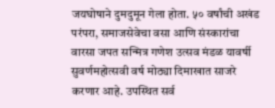जयघोषाने दुमदुमून गेला होता. ५० वर्षांची अखंड परंपरा, समाजसेवेचा वसा आणि संस्कारांचा वारसा जपत सन्मित्र गणेश उत्सव मंडळ यावर्षी सुवर्णमहोत्सवी वर्ष मोठ्या दिमाखात साजरे करणार आहे. उपस्थित सर्व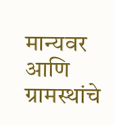मान्यवर आणि ग्रामस्थांचे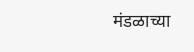मंडळाच्या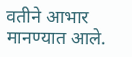वतीने आभार मानण्यात आले.